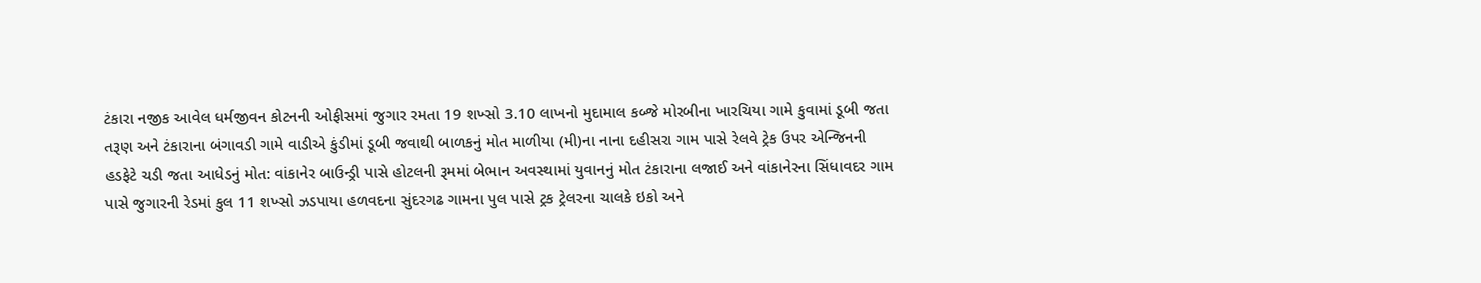ટંકારા નજીક આવેલ ધર્મજીવન કોટનની ઓફીસમાં જુગાર રમતા 19 શખ્સો 3.10 લાખનો મુદામાલ કબ્જે મોરબીના ખારચિયા ગામે કુવામાં ડૂબી જતા તરૂણ અને ટંકારાના બંગાવડી ગામે વાડીએ કુંડીમાં ડૂબી જવાથી બાળકનું મોત માળીયા (મી)ના નાના દહીસરા ગામ પાસે રેલવે ટ્રેક ઉપર એન્જિનની હડફેટે ચડી જતા આધેડનું મોત: વાંકાનેર બાઉન્ડ્રી પાસે હોટલની રૂમમાં બેભાન અવસ્થામાં યુવાનનું મોત ટંકારાના લજાઈ અને વાંકાનેરના સિંધાવદર ગામ પાસે જુગારની રેડમાં કુલ 11 શખ્સો ઝડપાયા હળવદના સુંદરગઢ ગામના પુલ પાસે ટ્રક ટ્રેલરના ચાલકે ઇકો અને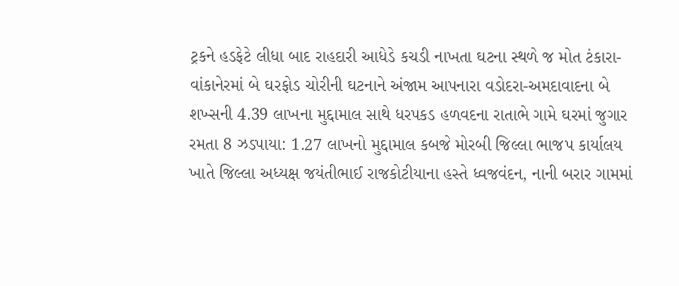ટ્રકને હડફેટે લીધા બાદ રાહદારી આધેડે કચડી નાખતા ઘટના સ્થળે જ મોત ટંકારા-વાંકાનેરમાં બે ઘરફોડ ચોરીની ઘટનાને અંજામ આપનારા વડોદરા-અમદાવાદના બે શખ્સની 4.39 લાખના મુદ્દામાલ સાથે ધરપકડ હળવદના રાતાભે ગામે ઘરમાં જુગાર રમતા 8 ઝડપાયા: 1.27 લાખનો મુદ્દામાલ કબજે મોરબી જિલ્લા ભાજપ કાર્યાલય ખાતે જિલ્લા અધ્યક્ષ જયંતીભાઈ રાજકોટીયાના હસ્તે ધ્વજવંદન, નાની બરાર ગામમાં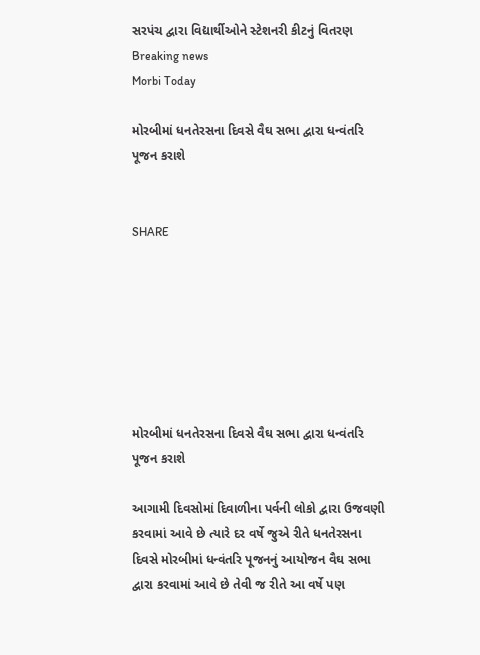સરપંચ દ્વારા વિદ્યાર્થીઓને સ્ટેશનરી કીટનું વિતરણ
Breaking news
Morbi Today

મોરબીમાં ધનતેરસના દિવસે વૈઘ સભા દ્વારા ધન્વંતરિ પૂજન કરાશે


SHARE







મોરબીમાં ધનતેરસના દિવસે વૈઘ સભા દ્વારા ધન્વંતરિ પૂજન કરાશે

આગામી દિવસોમાં દિવાળીના પર્વની લોકો દ્વારા ઉજવણી કરવામાં આવે છે ત્યારે દર વર્ષે જુએ રીતે ધનતેરસના દિવસે મોરબીમાં ધન્વંતરિ પૂજનનું આયોજન વૈઘ સભા દ્વારા કરવામાં આવે છે તેવી જ રીતે આ વર્ષે પણ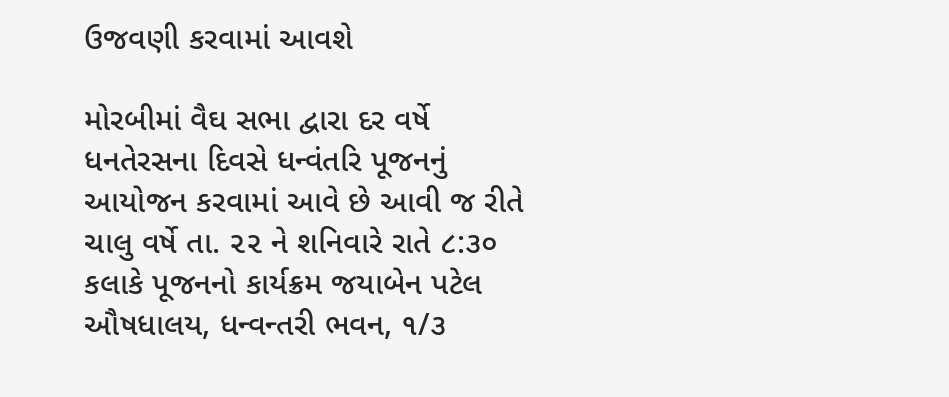ઉજવણી કરવામાં આવશે

મોરબીમાં વૈઘ સભા દ્વારા દર વર્ષે ધનતેરસના દિવસે ધન્વંતરિ પૂજનનું આયોજન કરવામાં આવે છે આવી જ રીતે ચાલુ વર્ષે તા. ૨૨ ને શનિવારે રાતે ૮:૩૦ કલાકે પૂજનનો કાર્યક્રમ જયાબેન પટેલ ઔષધાલય, ધન્વન્તરી ભવન, ૧/૩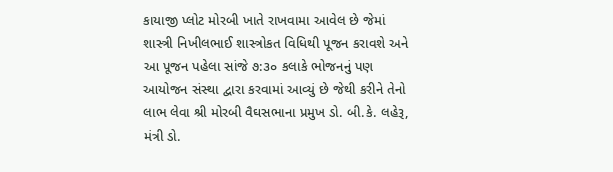કાયાજી પ્લોટ મોરબી ખાતે રાખવામા આવેલ છે જેમાં શાસ્ત્રી નિખીલભાઈ શાસ્ત્રોકત વિધિથી પૂજન કરાવશે અને આ પૂજન પહેલા સાંજે ૭:૩૦ કલાકે ભોજનનું પણ આયોજન સંસ્થા દ્વારા કરવામાં આવ્યું છે જેથી કરીને તેનો લાભ લેવા શ્રી મોરબી વૈઘસભાના પ્રમુખ ડો. બી.કે. લહેરૂ, મંત્રી ડો.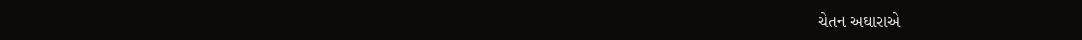ચેતન અઘારાએ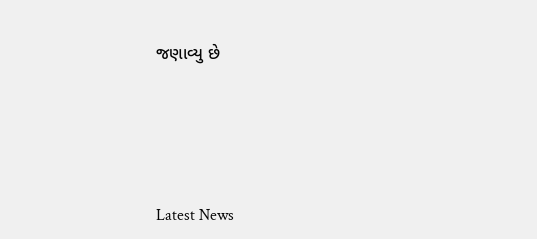જણાવ્યુ છે






Latest News